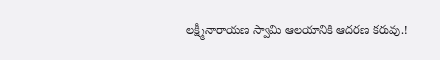లక్ష్మీనారాయణ స్వామి ఆలయానికి ఆదరణ కరువు.!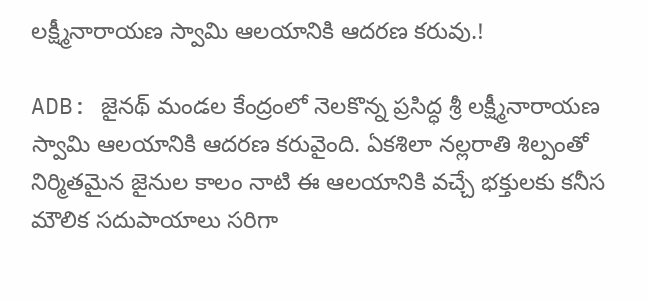లక్ష్మీనారాయణ స్వామి ఆలయానికి ఆదరణ కరువు.!

ADB: జైనథ్ మండల కేంద్రంలో నెలకొన్న ప్రసిద్ధ శ్రీ లక్ష్మీనారాయణ స్వామి ఆలయానికి ఆదరణ కరువైంది. ఏకశిలా నల్లరాతి శిల్పంతో నిర్మితమైన జైనుల కాలం నాటి ఈ ఆలయానికి వచ్చే భక్తులకు కనీస మౌలిక సదుపాయాలు సరిగా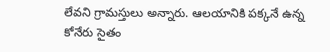లేవని గ్రామస్తులు అన్నారు. ఆలయానికి పక్కనే ఉన్న కోనేరు సైతం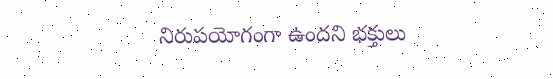నిరుపయోగంగా ఉందని భక్తులు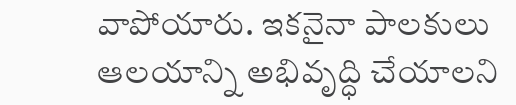వాపోయారు. ఇకనైనా పాలకులు ఆలయాన్ని అభివృద్ధి చేయాలని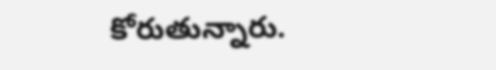కోరుతున్నారు.